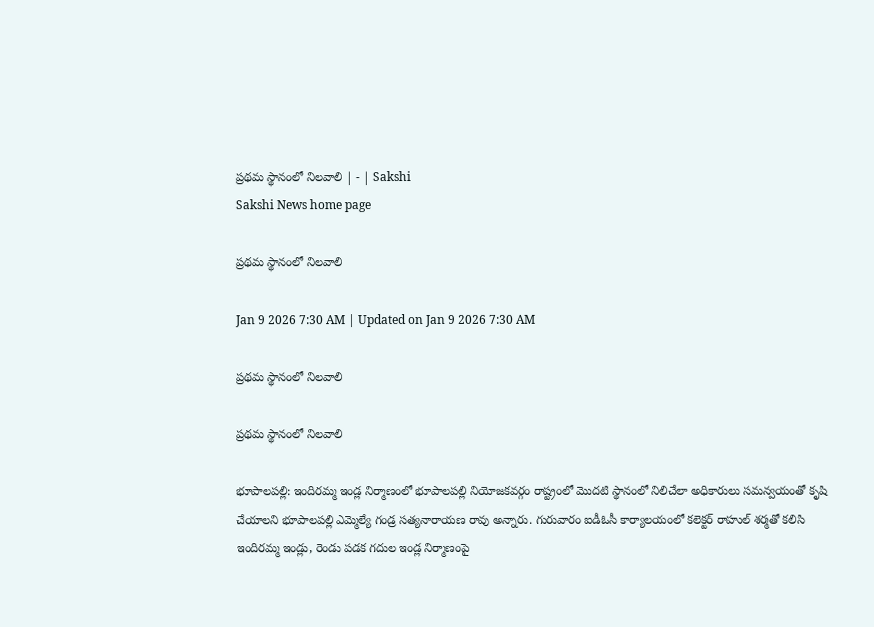ప్రథమ స్థానంలో నిలవాలి | - | Sakshi
Sakshi News home page

ప్రథమ స్థానంలో నిలవాలి

Jan 9 2026 7:30 AM | Updated on Jan 9 2026 7:30 AM

ప్రథమ స్థానంలో నిలవాలి

ప్రథమ స్థానంలో నిలవాలి

భూపాలపల్లి: ఇందిరమ్మ ఇండ్ల నిర్మాణంలో భూపాలపల్లి నియోజకవర్గం రాష్ట్రంలో మొదటి స్థానంలో నిలిచేలా అధికారులు సమన్వయంతో కృషి చేయాలని భూపాలపల్లి ఎమ్మెల్యే గండ్ర సత్యనారాయణ రావు అన్నారు. గురువారం ఐడీఓసీ కార్యాలయంలో కలెక్టర్‌ రాహుల్‌ శర్మతో కలిసి ఇందిరమ్మ ఇండ్లు, రెండు పడక గదుల ఇండ్ల నిర్మాణంపై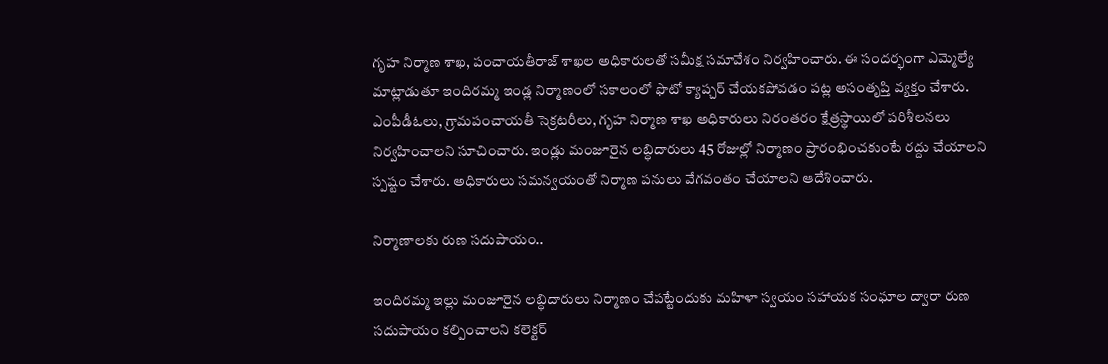గృహ నిర్మాణ శాఖ, పంచాయతీరాజ్‌ శాఖల అధికారులతో సమీక్ష సమావేశం నిర్వహించారు. ఈ సందర్భంగా ఎమ్మెల్యే మాట్లాడుతూ ఇందిరమ్మ ఇండ్ల నిర్మాణంలో సకాలంలో ఫొటో క్యాప్చర్‌ చేయకపోవడం పట్ల అసంతృప్తి వ్యక్తం చేశారు. ఎంపీడీఓలు, గ్రామపంచాయతీ సెక్రటరీలు, గృహ నిర్మాణ శాఖ అధికారులు నిరంతరం క్షేత్రస్థాయిలో పరిశీలనలు నిర్వహించాలని సూచించారు. ఇండ్లు మంజూరైన లబ్ధిదారులు 45 రోజుల్లో నిర్మాణం ప్రారంభించకుంటే రద్దు చేయాలని స్పష్టం చేశారు. అధికారులు సమన్వయంతో నిర్మాణ పనులు వేగవంతం చేయాలని ఆదేశించారు.

నిర్మాణాలకు రుణ సదుపాయం..

ఇందిరమ్మ ఇల్లు మంజూరైన లబ్ధిదారులు నిర్మాణం చేపట్టేందుకు మహిళా స్వయం సహాయక సంఘాల ద్వారా రుణ సదుపాయం కల్పించాలని కలెక్టర్‌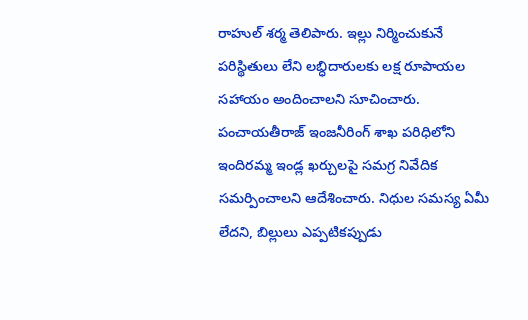రాహుల్‌ శర్మ తెలిపారు. ఇల్లు నిర్మించుకునే పరిస్థితులు లేని లబ్ధిదారులకు లక్ష రూపాయల సహాయం అందించాలని సూచించారు. పంచాయతీరాజ్‌ ఇంజనీరింగ్‌ శాఖ పరిధిలోని ఇందిరమ్మ ఇండ్ల ఖర్చులపై సమగ్ర నివేదిక సమర్పించాలని ఆదేశించారు. నిధుల సమస్య ఏమీ లేదని, బిల్లులు ఎప్పటికప్పుడు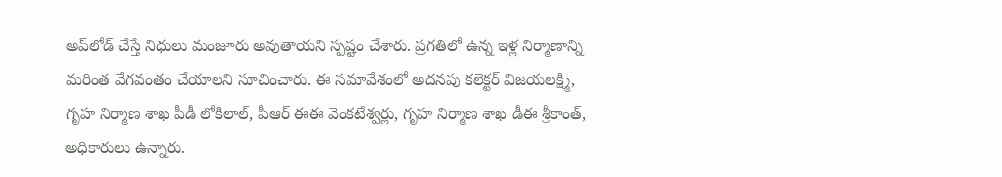అప్‌లోడ్‌ చేస్తే నిధులు మంజూరు అవుతాయని స్పష్టం చేశారు. ప్రగతిలో ఉన్న ఇళ్ల నిర్మాణాన్ని మరింత వేగవంతం చేయాలని సూచించారు. ఈ సమావేశంలో అదనపు కలెక్టర్‌ విజయలక్ష్మి, గృహ నిర్మాణ శాఖ పీడీ లోకిలాల్‌, పీఆర్‌ ఈఈ వెంకటేశ్వర్లు, గృహ నిర్మాణ శాఖ డీఈ శ్రీకాంత్‌, అధికారులు ఉన్నారు.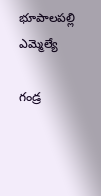భూపాలపల్లి ఎమ్మెల్యే

గండ్ర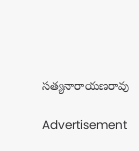సత్యనారాయణరావు

Advertisement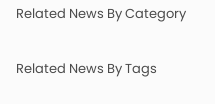Related News By Category

Related News By Tags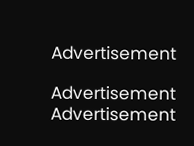Advertisement

Advertisement
Advertisement